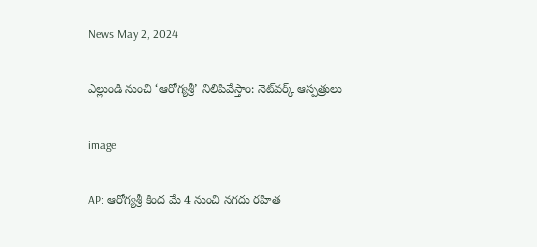News May 2, 2024

ఎల్లుండి నుంచి ‘ఆరోగ్యశ్రీ’ నిలిపివేస్తాం: నెట్‌వర్క్ ఆస్పత్రులు

image

AP: ఆరోగ్యశ్రీ కింద మే 4 నుంచి నగదు రహిత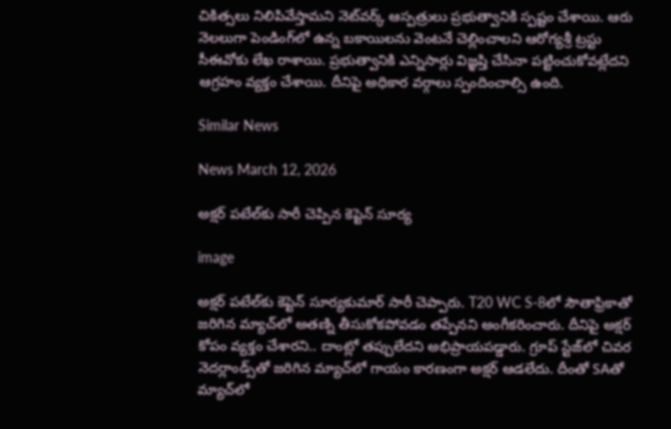చికిత్సలు నిలిపివేస్తామని నెట్‌వర్క్ ఆస్పత్రులు ప్రభుత్వానికి స్పష్టం చేశాయి. ఆరు నెలలుగా పెండింగ్‌లో ఉన్న బకాయిలను వెంటనే చెల్లించాలని ఆరోగ్యశ్రీ ట్రస్టు సీఈవోకు లేఖ రాశాయి. ప్రభుత్వానికి ఎన్నిసార్లు విజ్ఞప్తి చేసినా పట్టించుకోవట్లేదని ఆగ్రహం వ్యక్తం చేశాయి. దీనిపై అధికార వర్గాలు స్పందించాల్సి ఉంది.

Similar News

News March 12, 2026

అక్షర్‌ పటే‌ల్‌కు సారీ చెప్పిన కెప్టెన్ సూర్య

image

అక్షర్‌ పటే‌ల్‌కు కెప్టెన్ సూర్యకుమార్ సారీ చెప్పారు. T20 WC S-8లో సౌతాఫ్రికాతో జరిగిన మ్యాచ్‌లో అతణ్ని తీసుకోకపోవడం తప్పేనని అంగీకరించారు. దీనిపై అక్షర్ కోపం వ్యక్తం చేశారని.. దాంట్లో తప్పులేదని అభిప్రాయపడ్డారు. గ్రూప్ స్టేజ్‌లో చివర నెదర్లాండ్స్‌తో జరిగిన మ్యాచ్‌లో గాయం కారణంగా అక్షర్ ఆడలేదు. దీంతో SAతో మ్యాచ్‌లో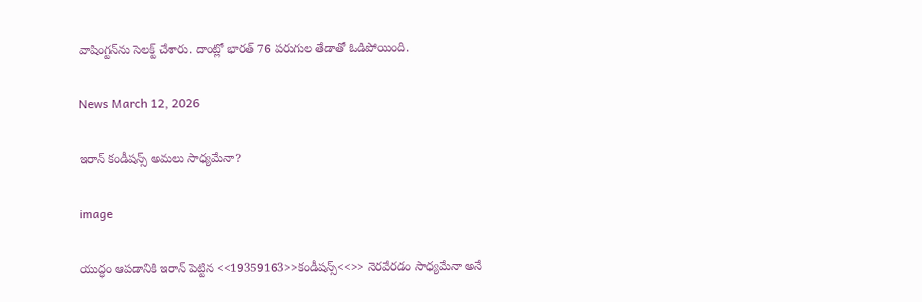వాషింగ్టన్‌ను సెలక్ట్ చేశారు. దాంట్లో భారత్ 76 పరుగుల తేడాతో ఓడిపోయింది.

News March 12, 2026

ఇరాన్ కండీషన్స్‌ అమలు సాధ్యమేనా?

image

యుద్ధం ఆపడానికి ఇరాన్ పెట్టిన <<19359163>>కండీషన్స్<<>> నెరవేరడం సాధ్యమేనా అనే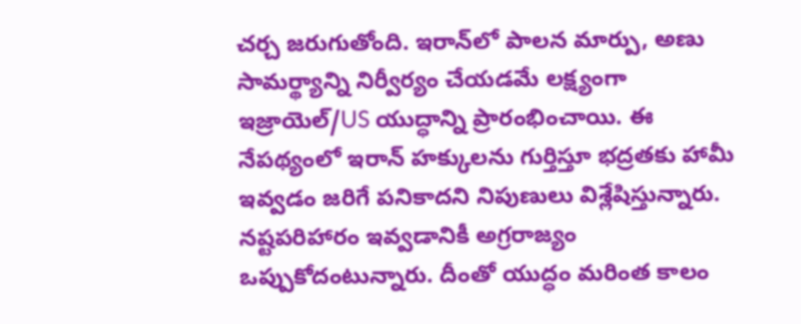చర్చ జరుగుతోంది. ఇరాన్‌లో పాలన మార్పు, అణు సామర్థ్యాన్ని నిర్వీర్యం చేయడమే లక్ష్యంగా ఇజ్రాయెల్/US యుద్ధాన్ని ప్రారంభించాయి. ఈ నేపథ్యంలో ఇరాన్ హక్కులను గుర్తిస్తూ భద్రతకు హామీ ఇవ్వడం జరిగే పనికాదని నిపుణులు విశ్లేషిస్తున్నారు. నష్టపరిహారం ఇవ్వడానికీ అగ్రరాజ్యం ఒప్పుకోదంటున్నారు. దీంతో యుద్ధం మరింత కాలం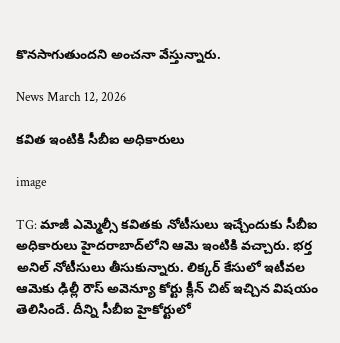కొనసాగుతుందని అంచనా వేస్తున్నారు.

News March 12, 2026

కవిత ఇంటికి సీబీఐ అధికారులు

image

TG: మాజీ ఎమ్మెల్సీ కవితకు నోటీసులు ఇచ్చేందుకు సీబీఐ అధికారులు హైదరాబాద్‌లోని ఆమె ఇంటికి వచ్చారు. భర్త అనిల్ నోటీసులు తీసుకున్నారు. లిక్కర్ కేసులో ఇటీవల ఆమెకు ఢిల్లీ రౌస్ అవెన్యూ కోర్టు క్లీన్ చిట్ ఇచ్చిన విషయం తెలిసిందే. దీన్ని సీబీఐ హైకోర్టులో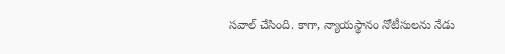సవాల్ చేసింది. కాగా, న్యాయస్థానం నోటీసులను నేడు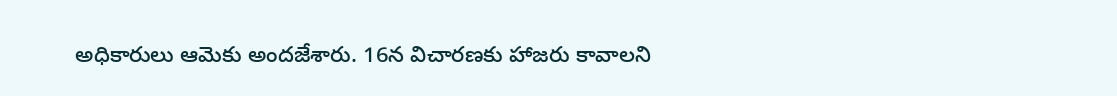అధికారులు ఆమెకు అందజేశారు. 16న విచారణకు హాజరు కావాలని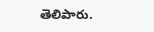తెలిపారు.